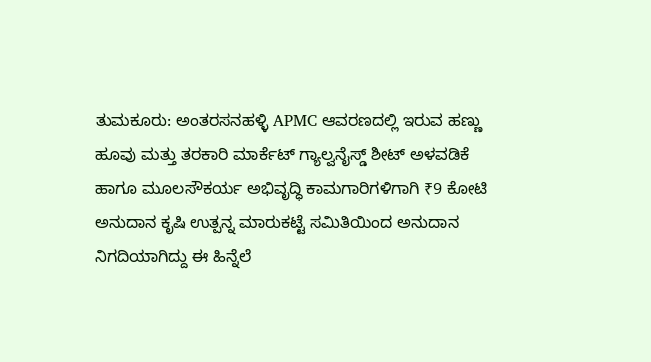ತುಮಕೂರು: ಅಂತರಸನಹಳ್ಳಿ APMC ಆವರಣದಲ್ಲಿ ಇರುವ ಹಣ್ಣು ಹೂವು ಮತ್ತು ತರಕಾರಿ ಮಾರ್ಕೆಟ್ ಗ್ಯಾಲ್ವನೈಸ್ಡ್ ಶೀಟ್ ಅಳವಡಿಕೆ ಹಾಗೂ ಮೂಲಸೌಕರ್ಯ ಅಭಿವೃದ್ಧಿ ಕಾಮಗಾರಿಗಳಿಗಾಗಿ ₹9 ಕೋಟಿ ಅನುದಾನ ಕೃಷಿ ಉತ್ಪನ್ನ ಮಾರುಕಟ್ಟೆ ಸಮಿತಿಯಿಂದ ಅನುದಾನ ನಿಗದಿಯಾಗಿದ್ದು ಈ ಹಿನ್ನೆಲೆ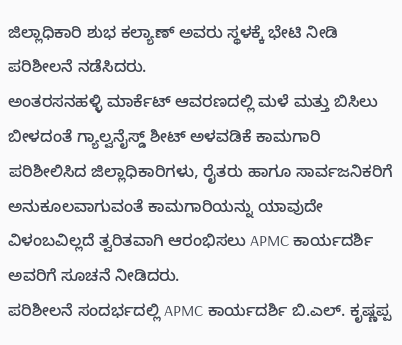ಜಿಲ್ಲಾಧಿಕಾರಿ ಶುಭ ಕಲ್ಯಾಣ್ ಅವರು ಸ್ಥಳಕ್ಕೆ ಭೇಟಿ ನೀಡಿ ಪರಿಶೀಲನೆ ನಡೆಸಿದರು.
ಅಂತರಸನಹಳ್ಳಿ ಮಾರ್ಕೆಟ್ ಆವರಣದಲ್ಲಿ ಮಳೆ ಮತ್ತು ಬಿಸಿಲು ಬೀಳದಂತೆ ಗ್ಯಾಲ್ವನೈಸ್ಡ್ ಶೀಟ್ ಅಳವಡಿಕೆ ಕಾಮಗಾರಿ ಪರಿಶೀಲಿಸಿದ ಜಿಲ್ಲಾಧಿಕಾರಿಗಳು, ರೈತರು ಹಾಗೂ ಸಾರ್ವಜನಿಕರಿಗೆ ಅನುಕೂಲವಾಗುವಂತೆ ಕಾಮಗಾರಿಯನ್ನು ಯಾವುದೇ ವಿಳಂಬವಿಲ್ಲದೆ ತ್ವರಿತವಾಗಿ ಆರಂಭಿಸಲು APMC ಕಾರ್ಯದರ್ಶಿ ಅವರಿಗೆ ಸೂಚನೆ ನೀಡಿದರು.
ಪರಿಶೀಲನೆ ಸಂದರ್ಭದಲ್ಲಿ APMC ಕಾರ್ಯದರ್ಶಿ ಬಿ.ಎಲ್. ಕೃಷ್ಣಪ್ಪ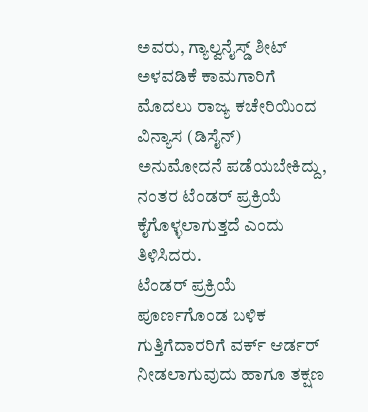ಅವರು, ಗ್ಯಾಲ್ವನೈಸ್ಡ್ ಶೀಟ್ ಅಳವಡಿಕೆ ಕಾಮಗಾರಿಗೆ ಮೊದಲು ರಾಜ್ಯ ಕಚೇರಿಯಿಂದ ವಿನ್ಯಾಸ (ಡಿಸೈನ್) ಅನುಮೋದನೆ ಪಡೆಯಬೇಕಿದ್ದು, ನಂತರ ಟೆಂಡರ್ ಪ್ರಕ್ರಿಯೆ ಕೈಗೊಳ್ಳಲಾಗುತ್ತದೆ ಎಂದು ತಿಳಿಸಿದರು.
ಟೆಂಡರ್ ಪ್ರಕ್ರಿಯೆ ಪೂರ್ಣಗೊಂಡ ಬಳಿಕ ಗುತ್ತಿಗೆದಾರರಿಗೆ ವರ್ಕ್ ಆರ್ಡರ್ ನೀಡಲಾಗುವುದು ಹಾಗೂ ತಕ್ಷಣ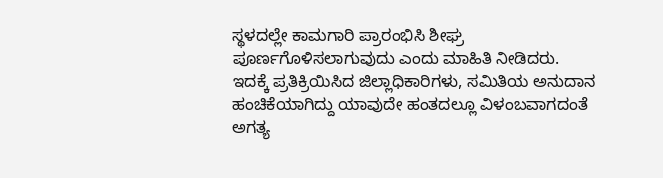ಸ್ಥಳದಲ್ಲೇ ಕಾಮಗಾರಿ ಪ್ರಾರಂಭಿಸಿ ಶೀಘ್ರ ಪೂರ್ಣಗೊಳಿಸಲಾಗುವುದು ಎಂದು ಮಾಹಿತಿ ನೀಡಿದರು.
ಇದಕ್ಕೆ ಪ್ರತಿಕ್ರಿಯಿಸಿದ ಜಿಲ್ಲಾಧಿಕಾರಿಗಳು, ಸಮಿತಿಯ ಅನುದಾನ ಹಂಚಿಕೆಯಾಗಿದ್ದು ಯಾವುದೇ ಹಂತದಲ್ಲೂ ವಿಳಂಬವಾಗದಂತೆ ಅಗತ್ಯ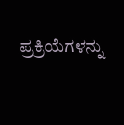ಪ್ರಕ್ರಿಯೆಗಳನ್ನು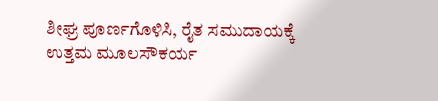ಶೀಘ್ರ ಪೂರ್ಣಗೊಳಿಸಿ, ರೈತ ಸಮುದಾಯಕ್ಕೆ ಉತ್ತಮ ಮೂಲಸೌಕರ್ಯ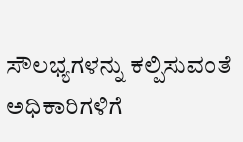ಸೌಲಭ್ಯಗಳನ್ನು ಕಲ್ಪಿಸುವಂತೆ ಅಧಿಕಾರಿಗಳಿಗೆ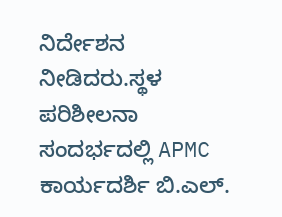ನಿರ್ದೇಶನ ನೀಡಿದರು.ಸ್ಥಳ ಪರಿಶೀಲನಾ ಸಂದರ್ಭದಲ್ಲಿ APMC ಕಾರ್ಯದರ್ಶಿ ಬಿ.ಎಲ್.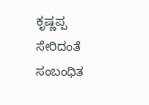ಕೃಷ್ಣಪ್ಪ ಸೇರಿದಂತೆ ಸಂಬಂಧಿತ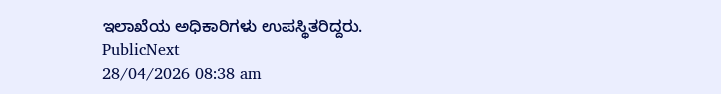ಇಲಾಖೆಯ ಅಧಿಕಾರಿಗಳು ಉಪಸ್ಥಿತರಿದ್ದರು.
PublicNext
28/04/2026 08:38 am